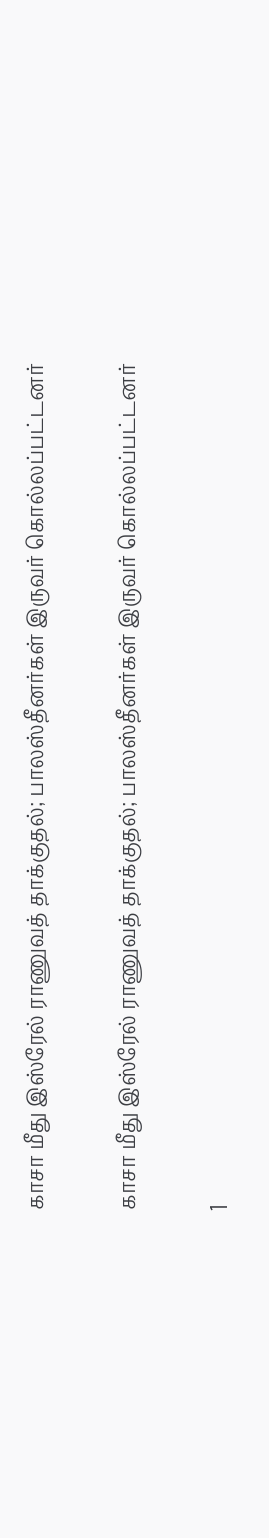காசா மீது இஸ்ரேல் ராணுவத் தாக்குதல்; பாலஸ்தீனர்கள் இருவர் கொல்லப்பட்டனர்

காசா மீது இஸ்ரேல் ராணுவத் தாக்குதல்; பாலஸ்தீனர்கள் இருவர் கொல்லப்பட்டனர்

1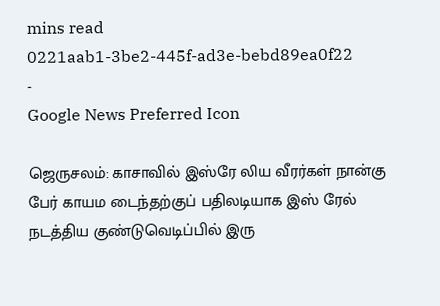mins read
0221aab1-3be2-445f-ad3e-bebd89ea0f22
-
Google News Preferred Icon

ஜெருசலம்: காசாவில் இஸ்ரே லிய வீரர்கள் நான்கு பேர் காயம டைந்தற்குப் பதிலடியாக இஸ் ரேல் நடத்திய குண்டுவெடிப்பில் இரு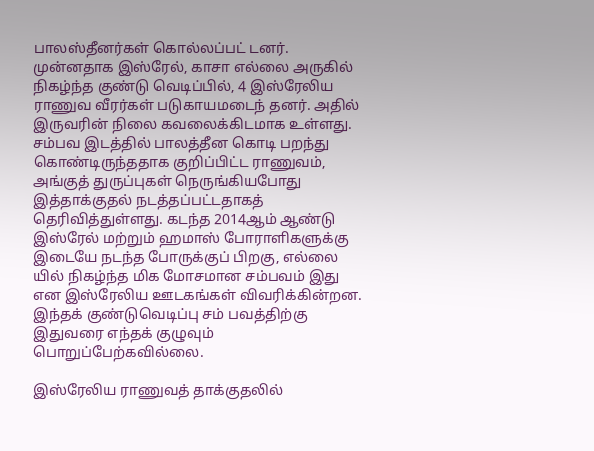பாலஸ்தீனர்கள் கொல்லப்பட் டனர். முன்னதாக இஸ்ரேல், காசா எல்லை அருகில் நிகழ்ந்த குண்டு வெடிப்பில், 4 இஸ்ரேலிய ராணுவ வீரர்கள் படுகாயமடைந் தனர். அதில் இருவரின் நிலை கவலைக்கிடமாக உள்ளது. சம்பவ இடத்தில் பாலத்தீன கொடி பறந்து கொண்டிருந்ததாக குறிப்பிட்ட ராணுவம், அங்குத் துருப்புகள் நெருங்கியபோது இத்தாக்குதல் நடத்தப்பட்டதாகத் தெரிவித்துள்ளது. கடந்த 2014ஆம் ஆண்டு இஸ்ரேல் மற்றும் ஹமாஸ் போராளிகளுக்கு இடையே நடந்த போருக்குப் பிறகு, எல்லை யில் நிகழ்ந்த மிக மோசமான சம்பவம் இது என இஸ்ரேலிய ஊடகங்கள் விவரிக்கின்றன. இந்தக் குண்டுவெடிப்பு சம் பவத்திற்கு இதுவரை எந்தக் குழுவும் பொறுப்பேற்கவில்லை.

இஸ்ரேலிய ராணுவத் தாக்குதலில்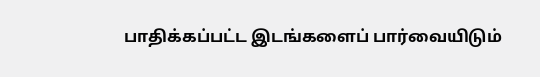பாதிக்கப்பட்ட இடங்களைப் பார்வையிடும்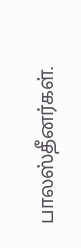பாலஸ்தீனர்கள்.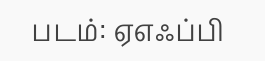படம்: ஏஎஃப்பி